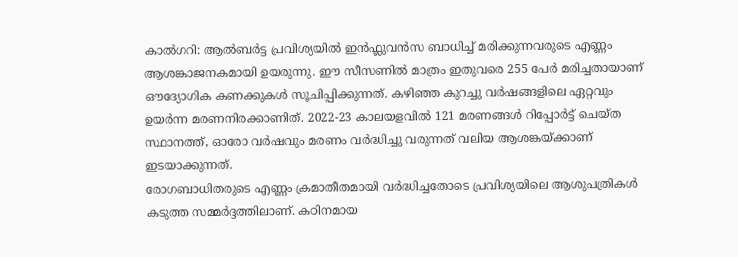കാൽഗറി: ആൽബർട്ട പ്രവിശ്യയിൽ ഇൻഫ്ലുവൻസ ബാധിച്ച് മരിക്കുന്നവരുടെ എണ്ണം ആശങ്കാജനകമായി ഉയരുന്നു. ഈ സീസണിൽ മാത്രം ഇതുവരെ 255 പേർ മരിച്ചതായാണ് ഔദ്യോഗിക കണക്കുകൾ സൂചിപ്പിക്കുന്നത്. കഴിഞ്ഞ കുറച്ചു വർഷങ്ങളിലെ ഏറ്റവും ഉയർന്ന മരണനിരക്കാണിത്. 2022-23 കാലയളവിൽ 121 മരണങ്ങൾ റിപ്പോർട്ട് ചെയ്ത സ്ഥാനത്ത്, ഓരോ വർഷവും മരണം വർദ്ധിച്ചു വരുന്നത് വലിയ ആശങ്കയ്ക്കാണ് ഇടയാക്കുന്നത്.
രോഗബാധിതരുടെ എണ്ണം ക്രമാതീതമായി വർദ്ധിച്ചതോടെ പ്രവിശ്യയിലെ ആശുപത്രികൾ കടുത്ത സമ്മർദ്ദത്തിലാണ്. കഠിനമായ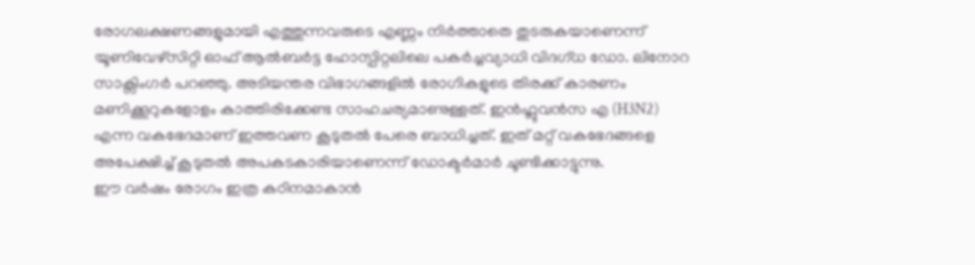രോഗലക്ഷണങ്ങളുമായി എത്തുന്നവരുടെ എണ്ണം നിർത്താതെ തുടരുകയാണെന്ന് യൂണിവേഴ്സിറ്റി ഓഫ് ആൽബർട്ട ഹോസ്പിറ്റലിലെ പകർച്ചവ്യാധി വിദഗ്ധ ഡോ. ലിനോറ സാക്സിംഗർ പറഞ്ഞു. അടിയന്തര വിഭാഗങ്ങളിൽ രോഗികളുടെ തിരക്ക് കാരണം മണിക്കൂറുകളോളം കാത്തിരിക്കേണ്ട സാഹചര്യമാണുള്ളത്. ഇൻഫ്ലുവൻസ എ (H3N2) എന്ന വകഭേദമാണ് ഇത്തവണ കൂടുതൽ പേരെ ബാധിച്ചത്. ഇത് മറ്റ് വകഭേദങ്ങളെ അപേക്ഷിച്ച് കൂടുതൽ അപകടകാരിയാണെന്ന് ഡോക്ടർമാർ ചൂണ്ടിക്കാട്ടുന്നു.
ഈ വർഷം രോഗം ഇത്ര കഠിനമാകാൻ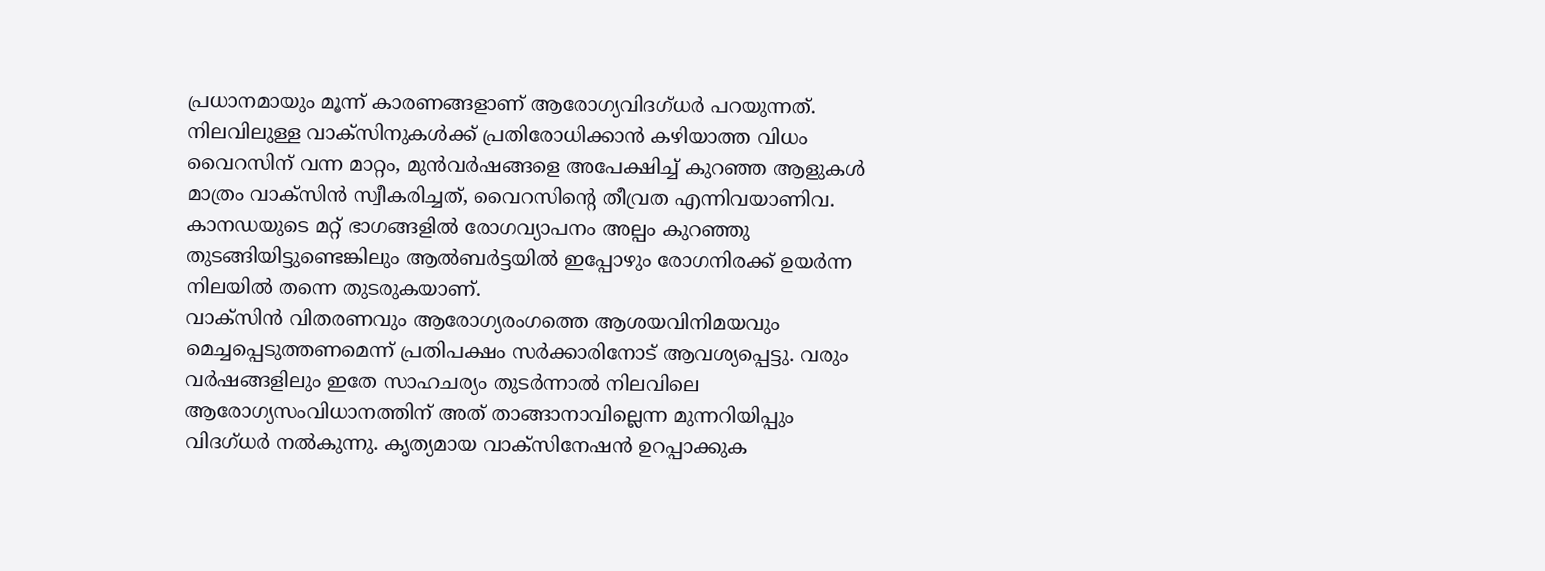പ്രധാനമായും മൂന്ന് കാരണങ്ങളാണ് ആരോഗ്യവിദഗ്ധർ പറയുന്നത്. നിലവിലുള്ള വാക്സിനുകൾക്ക് പ്രതിരോധിക്കാൻ കഴിയാത്ത വിധം വൈറസിന് വന്ന മാറ്റം, മുൻവർഷങ്ങളെ അപേക്ഷിച്ച് കുറഞ്ഞ ആളുകൾ മാത്രം വാക്സിൻ സ്വീകരിച്ചത്, വൈറസിന്റെ തീവ്രത എന്നിവയാണിവ. കാനഡയുടെ മറ്റ് ഭാഗങ്ങളിൽ രോഗവ്യാപനം അല്പം കുറഞ്ഞു തുടങ്ങിയിട്ടുണ്ടെങ്കിലും ആൽബർട്ടയിൽ ഇപ്പോഴും രോഗനിരക്ക് ഉയർന്ന നിലയിൽ തന്നെ തുടരുകയാണ്.
വാക്സിൻ വിതരണവും ആരോഗ്യരംഗത്തെ ആശയവിനിമയവും മെച്ചപ്പെടുത്തണമെന്ന് പ്രതിപക്ഷം സർക്കാരിനോട് ആവശ്യപ്പെട്ടു. വരും വർഷങ്ങളിലും ഇതേ സാഹചര്യം തുടർന്നാൽ നിലവിലെ ആരോഗ്യസംവിധാനത്തിന് അത് താങ്ങാനാവില്ലെന്ന മുന്നറിയിപ്പും വിദഗ്ധർ നൽകുന്നു. കൃത്യമായ വാക്സിനേഷൻ ഉറപ്പാക്കുക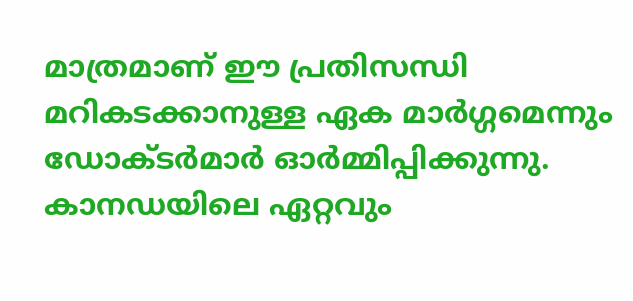മാത്രമാണ് ഈ പ്രതിസന്ധി മറികടക്കാനുള്ള ഏക മാർഗ്ഗമെന്നും ഡോക്ടർമാർ ഓർമ്മിപ്പിക്കുന്നു.
കാനഡയിലെ ഏറ്റവും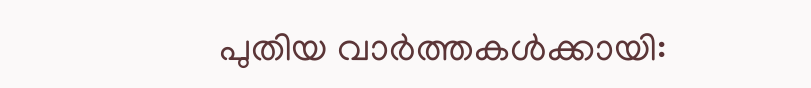പുതിയ വാർത്തകൾക്കായി: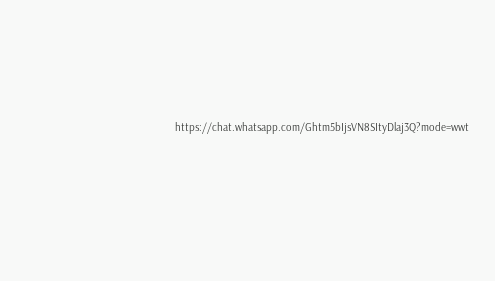https://chat.whatsapp.com/Ghtm5bIjsVN8SItyDlaj3Q?mode=wwt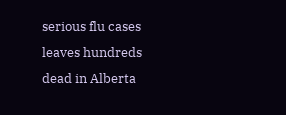serious flu cases leaves hundreds dead in Alberta